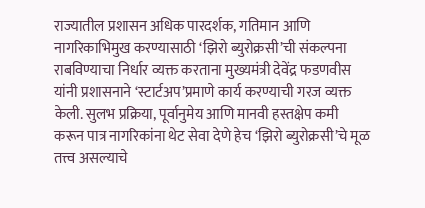राज्यातील प्रशासन अधिक पारदर्शक, गतिमान आणि नागरिकाभिमुख करण्यासाठी ‘झिरो ब्युरोक्रसी’ची संकल्पना राबविण्याचा निर्धार व्यक्त करताना मुख्यमंत्री देवेंद्र फडणवीस यांनी प्रशासनाने ‘स्टार्टअप’प्रमाणे कार्य करण्याची गरज व्यक्त केली. सुलभ प्रक्रिया, पूर्वानुमेय आणि मानवी हस्तक्षेप कमी करून पात्र नागरिकांना थेट सेवा देणे हेच ‘झिरो ब्युरोक्रसी’चे मूळ तत्त्व असल्याचे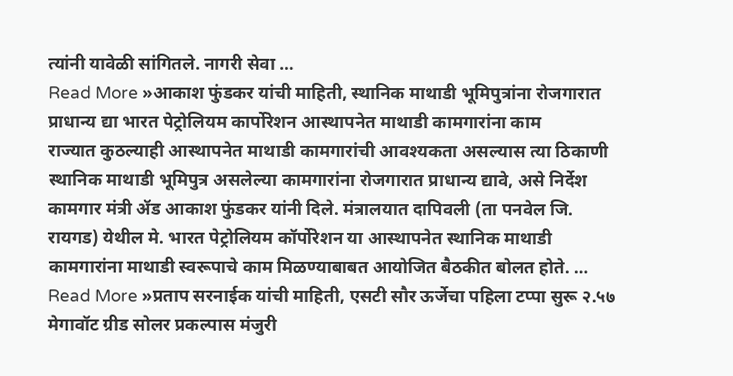त्यांनी यावेळी सांगितले. नागरी सेवा …
Read More »आकाश फुंडकर यांची माहिती, स्थानिक माथाडी भूमिपुत्रांना रोजगारात प्राधान्य द्या भारत पेट्रोलियम कार्पोरेशन आस्थापनेत माथाडी कामगारांना काम
राज्यात कुठल्याही आस्थापनेत माथाडी कामगारांची आवश्यकता असल्यास त्या ठिकाणी स्थानिक माथाडी भूमिपुत्र असलेल्या कामगारांना रोजगारात प्राधान्य द्यावे, असे निर्देश कामगार मंत्री ॲड आकाश फुंडकर यांनी दिले. मंत्रालयात दापिवली (ता पनवेल जि. रायगड) येथील मे. भारत पेट्रोलियम कॉर्पोरेशन या आस्थापनेत स्थानिक माथाडी कामगारांना माथाडी स्वरूपाचे काम मिळण्याबाबत आयोजित बैठकीत बोलत होते. …
Read More »प्रताप सरनाईक यांची माहिती, एसटी सौर ऊर्जेचा पहिला टप्पा सुरू २.५७ मेगावॉट ग्रीड सोलर प्रकल्पास मंजुरी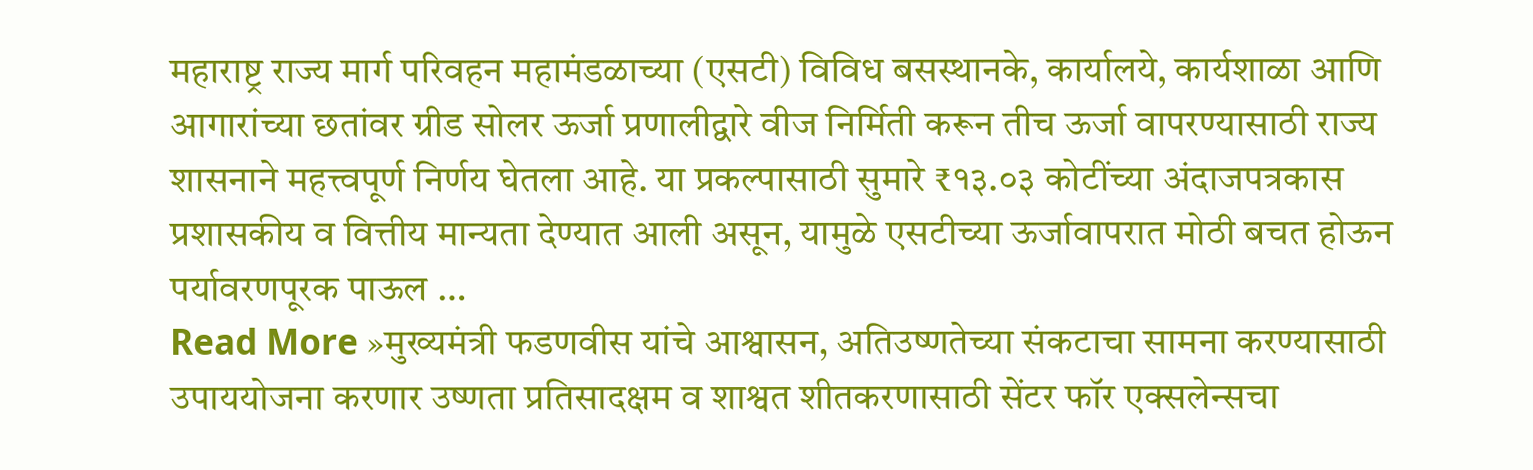महाराष्ट्र राज्य मार्ग परिवहन महामंडळाच्या (एसटी) विविध बसस्थानके, कार्यालये, कार्यशाळा आणि आगारांच्या छतांवर ग्रीड सोलर ऊर्जा प्रणालीद्वारे वीज निर्मिती करून तीच ऊर्जा वापरण्यासाठी राज्य शासनाने महत्त्वपूर्ण निर्णय घेतला आहे. या प्रकल्पासाठी सुमारे ₹१३.०३ कोटींच्या अंदाजपत्रकास प्रशासकीय व वित्तीय मान्यता देण्यात आली असून, यामुळे एसटीच्या ऊर्जावापरात मोठी बचत होऊन पर्यावरणपूरक पाऊल …
Read More »मुख्यमंत्री फडणवीस यांचे आश्वासन, अतिउष्णतेच्या संकटाचा सामना करण्यासाठी उपाययोजना करणार उष्णता प्रतिसादक्षम व शाश्वत शीतकरणासाठी सेंटर फॉर एक्सलेन्सचा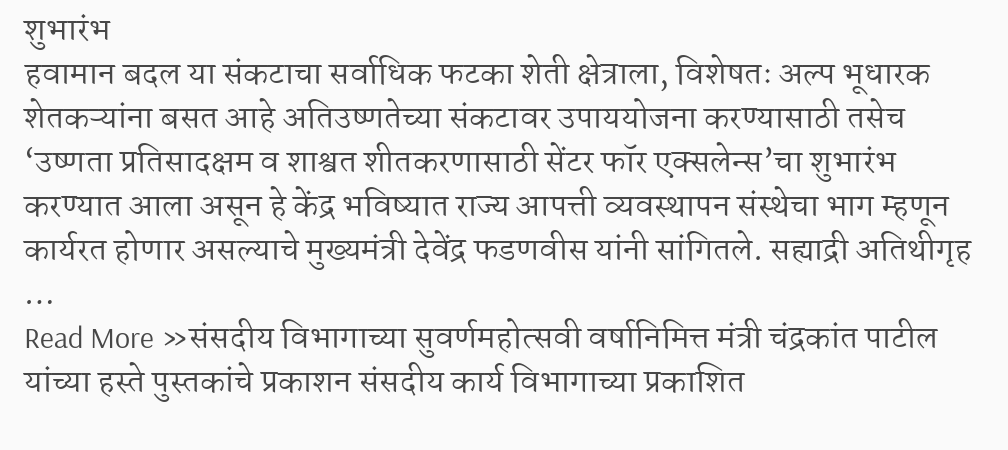शुभारंभ
हवामान बदल या संकटाचा सर्वाधिक फटका शेती क्षेत्राला, विशेषतः अल्प भूधारक शेतकऱ्यांना बसत आहे अतिउष्णतेच्या संकटावर उपाययोजना करण्यासाठी तसेच ‘उष्णता प्रतिसादक्षम व शाश्वत शीतकरणासाठी सेंटर फॉर एक्सलेन्स’चा शुभारंभ करण्यात आला असून हे केंद्र भविष्यात राज्य आपत्ती व्यवस्थापन संस्थेचा भाग म्हणून कार्यरत होणार असल्याचे मुख्यमंत्री देवेंद्र फडणवीस यांनी सांगितले. सह्याद्री अतिथीगृह …
Read More »संसदीय विभागाच्या सुवर्णमहोत्सवी वर्षानिमित्त मंत्री चंद्रकांत पाटील यांच्या हस्ते पुस्तकांचे प्रकाशन संसदीय कार्य विभागाच्या प्रकाशित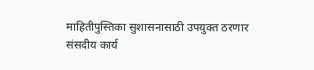माहितीपुस्तिका सुशासनासाठी उपयुक्त ठरणार
संसदीय कार्य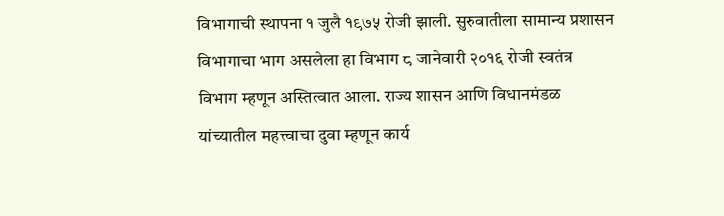विभागाची स्थापना १ जुलै १९७५ रोजी झाली. सुरुवातीला सामान्य प्रशासन विभागाचा भाग असलेला हा विभाग ८ जानेवारी २०१६ रोजी स्वतंत्र विभाग म्हणून अस्तित्वात आला. राज्य शासन आणि विधानमंडळ यांच्यातील महत्त्वाचा दुवा म्हणून कार्य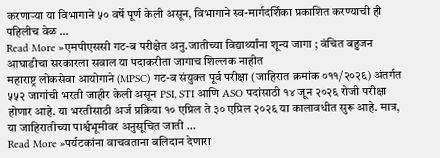करणाऱ्या या विभागाने ५० वर्षे पूर्ण केली असून, विभागाने स्व-मार्गदर्शिका प्रकाशित करण्याची ही पहिलीच वेळ …
Read More »एमपीएससी गट-ब परीक्षेत अनु.जातीच्या विद्यार्थ्यांना शून्य जागा ; वंचित बहुजन आघाडीचा सरकारला सवाल या पदाकरीता जागाच शिल्लक नाहीत
महाराष्ट्र लोकसेवा आयोगाने (MPSC) गट-ब संयुक्त पूर्व परीक्षा (जाहिरात क्रमांक ०११/२०२६) अंतर्गत ५५२ जागांची भरती जाहीर केली असून PSI, STI आणि ASO पदांसाठी १४ जून २०२६ रोजी परीक्षा होणार आहे. या भरतीसाठी अर्ज प्रक्रिया १० एप्रिल ते ३० एप्रिल २०२६ या कालावधीत सुरू आहे. मात्र, या जाहिरातीच्या पार्श्वभूमीवर अनुसूचित जाती …
Read More »पर्यटकांना वाचवताना बलिदान देणारा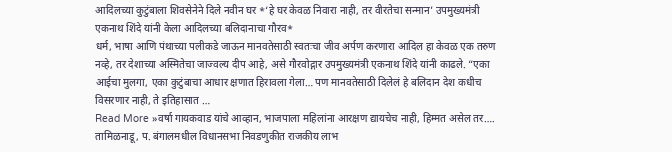आदिलच्या कुटुंबाला शिवसेनेने दिले नवीन घर *‘हे घर केवळ निवारा नाही, तर वीरतेचा सन्मान’ उपमुख्यमंत्री एकनाथ शिंदे यांनी केला आदिलच्या बलिदानाचा गौरव*
धर्म, भाषा आणि पंथाच्या पलीकडे जाऊन मानवतेसाठी स्वतःचा जीव अर्पण करणारा आदिल हा केवळ एक तरुण नव्हे, तर देशाच्या अस्मितेचा जाज्वल्य दीप आहे, असे गौरवोद्गार उपमुख्यमंत्री एकनाथ शिंदे यांनी काढले. “एका आईचा मुलगा, एका कुटुंबाचा आधार क्षणात हिरावला गेला… पण मानवतेसाठी दिलेलं हे बलिदान देश कधीच विसरणार नाही, ते इतिहासात …
Read More »वर्षा गायकवाड यांचे आव्हान, भाजपाला महिलांना आरक्षण द्यायचेच नाही, हिम्मत असेल तर…. तामिळनाडू, प. बंगालमधील विधानसभा निवडणुकीत राजकीय लाभ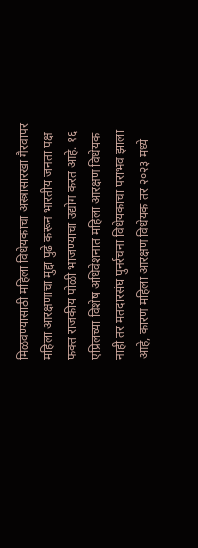मिळवण्यासाठी महिला विधेयकाचा अस्त्रासारखा गैरवापर
महिला आरक्षणाचा मुद्दा पुढे करून भारतीय जनता पक्ष फक्त राजकीय पोळी भाजण्याचा उद्योग करत आहे. १६ एप्रिलच्या विशेष अधिवेशनात महिला आरक्षण विधेयक नाही तर मतदारसंघ पुनर्रचना विधेयकाचा पराभव झाला आहे, कारण महिला आरक्षण विधेयक तर २०२३ मध्ये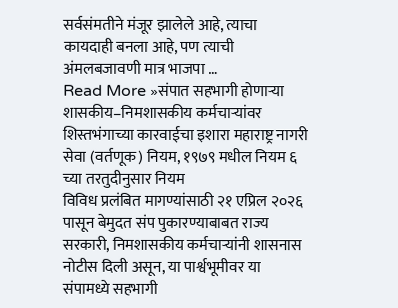सर्वसंमतीने मंजूर झालेले आहे, त्याचा कायदाही बनला आहे, पण त्याची अंमलबजावणी मात्र भाजपा …
Read More »संपात सहभागी होणाऱ्या शासकीय–निमशासकीय कर्मचाऱ्यांवर शिस्तभंगाच्या कारवाईचा इशारा महाराष्ट्र नागरी सेवा (वर्तणूक) नियम, १९७९ मधील नियम ६ च्या तरतुदीनुसार नियम
विविध प्रलंबित मागण्यांसाठी २१ एप्रिल २०२६ पासून बेमुदत संप पुकारण्याबाबत राज्य सरकारी, निमशासकीय कर्मचाऱ्यांनी शासनास नोटीस दिली असून, या पार्श्वभूमीवर या संपामध्ये सहभागी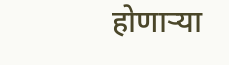होणाऱ्या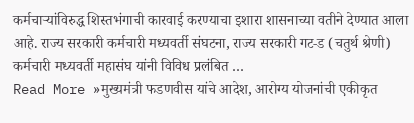कर्मचाऱ्यांविरुद्ध शिस्तभंगाची कारवाई करण्याचा इशारा शासनाच्या वतीने देण्यात आला आहे. राज्य सरकारी कर्मचारी मध्यवर्ती संघटना, राज्य सरकारी गट‑ड (चतुर्थ श्रेणी) कर्मचारी मध्यवर्ती महासंघ यांनी विविध प्रलंबित …
Read More »मुख्यमंत्री फडणवीस यांचे आदेश, आरोग्य योजनांची एकीकृत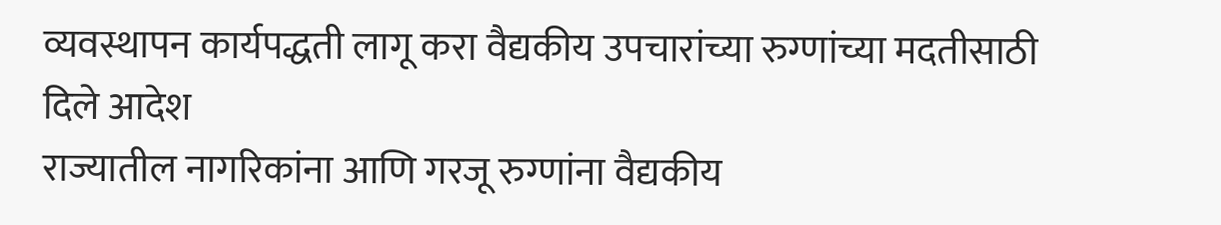व्यवस्थापन कार्यपद्धती लागू करा वैद्यकीय उपचारांच्या रुग्णांच्या मदतीसाठी दिले आदेश
राज्यातील नागरिकांना आणि गरजू रुग्णांना वैद्यकीय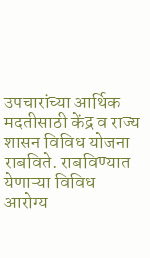उपचारांच्या आर्थिक मदतीसाठी केंद्र व राज्य शासन विविध योजना राबविते. राबविण्यात येणाऱ्या विविध आरोग्य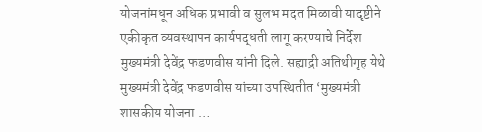योजनांमधून अधिक प्रभावी व सुलभ मदत मिळावी यादृष्टीने एकीकृत व्यवस्थापन कार्यपद्धती लागू करण्याचे निर्देश मुख्यमंत्री देवेंद्र फडणवीस यांनी दिले. सह्याद्री अतिथीगृह येथे मुख्यमंत्री देवेंद्र फडणवीस यांच्या उपस्थितीत ‘मुख्यमंत्री शासकीय योजना …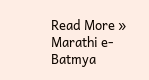Read More »
Marathi e-Batmya